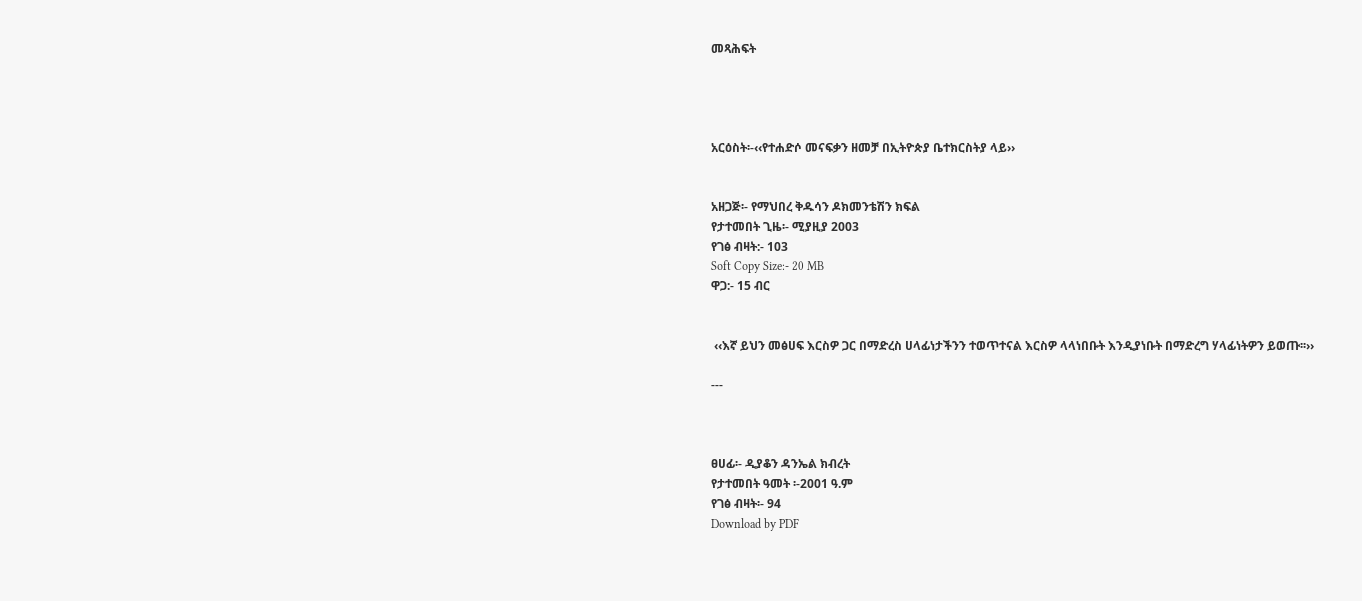መጻሕፍት




አርዕስት፡-‹‹የተሐድሶ መናፍቃን ዘመቻ በኢትዮጵያ ቤተክርስትያ ላይ››


አዘጋጅ፡- የማህበረ ቅዱሳን ዶክመንቴሽን ክፍል
የታተመበት ጊዜ፡- ሚያዚያ 2003
የገፅ ብዛት:- 103
Soft Copy Size:- 20 MB
ዋጋ:- 15 ብር


 ‹‹እኛ ይህን መፅሀፍ እርስዎ ጋር በማድረስ ሀላፊነታችንን ተወጥተናል እርስዎ ላላነበቡት እንዲያነቡት በማድረግ ሃላፊነትዎን ይወጡ፡፡››

---



ፀሀፊ፡- ዲያቆን ዳንኤል ክብረት
የታተመበት ዓመት ፡-2001 ዓ.ም
የገፅ ብዛት፡- 94
Download by PDF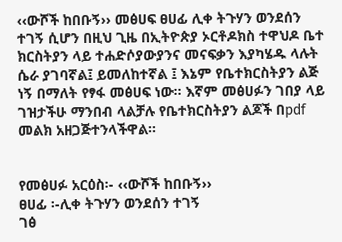‹‹ውሾች ከበቡኝ›› መፅሀፍ ፀሀፊ ሊቀ ትጉሃን ወንደሰን ተገኝ ሲሆን በዚህ ጊዜ በኢትዮጵያ ኦርቶዶክስ ተዋህዶ ቤተ ክርስትያን ላይ ተሐድሶያውያንና መናፍቃን እያካሄዱ ላሉት ሴራ ያገባኛል፤ ይመለከተኛል ፤ እኔም የቤተክርስትያን ልጅ ነኝ በማለት የፃፋ መፅሀፍ ነው፡፡ እኛም መፅሀፉን ገበያ ላይ ገዝታችሁ ማንበብ ላልቻሉ የቤተክርስትያን ልጆች በpdf መልክ አዘጋጅተንላችዋል፡፡


የመፅሀፉ አርዕስ፡- ‹‹ውሾች ከበቡኝ››
ፀሀፊ ፡-ሊቀ ትጉሃን ወንደሰን ተገኝ
ገፅ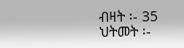ብዛት ፡- 35
ህትመት ፡-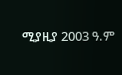ሚያዚያ 2003 ዓ.ም